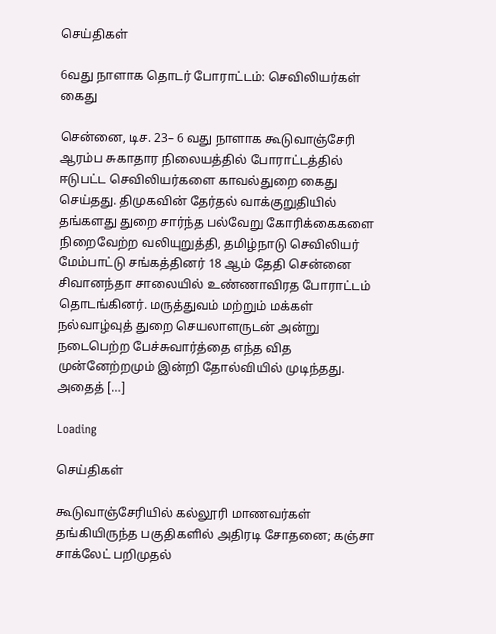செய்திகள்

6வது நாளாக தொடர் போராட்டம்: செவிலியர்கள் கைது

சென்னை, டிச. 23– 6 வது நாளாக கூடுவாஞ்சேரி ஆரம்ப சுகாதார நிலையத்தில் போராட்டத்தில் ஈடுபட்ட செவிலியர்களை காவல்துறை கைது செய்தது. திமுகவின் தேர்தல் வாக்குறுதியில் தங்களது துறை சார்ந்த பல்வேறு கோரிக்கைகளை நிறைவேற்ற வலியுறுத்தி, தமிழ்நாடு செவிலியர் மேம்பாட்டு சங்கத்தினர் 18 ஆம் தேதி சென்னை சிவானந்தா சாலையில் உண்ணாவிரத போராட்டம் தொடங்கினர். மருத்துவம் மற்றும் மக்கள் நல்வாழ்வுத் துறை செயலாளருடன் அன்று நடைபெற்ற பேச்சுவார்த்தை எந்த வித முன்னேற்றமும் இன்றி தோல்வியில் முடிந்தது. அதைத் […]

Loading

செய்திகள்

கூடுவாஞ்சேரியில் கல்லூரி மாணவர்கள் தங்கியிருந்த பகுதிகளில் அதிரடி சோதனை; கஞ்சா சாக்லேட் பறிமுதல்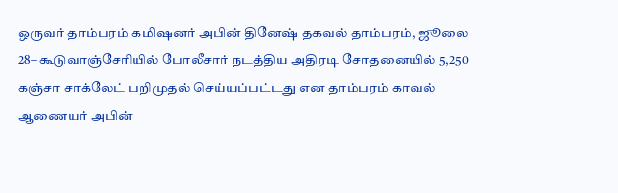ஒருவர் தாம்பரம் கமிஷனர் அபின் தினேஷ் தகவல் தாம்பரம், ஜூலை 28– கூடுவாஞ்சேரியில் போலீசார் நடத்திய அதிரடி சோதனையில் 5,250 கஞ்சா சாக்லேட் பறிமுதல் செய்யப்பட்டது என தாம்பரம் காவல் ஆணையர் அபின்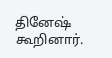தினேஷ் கூறினார்.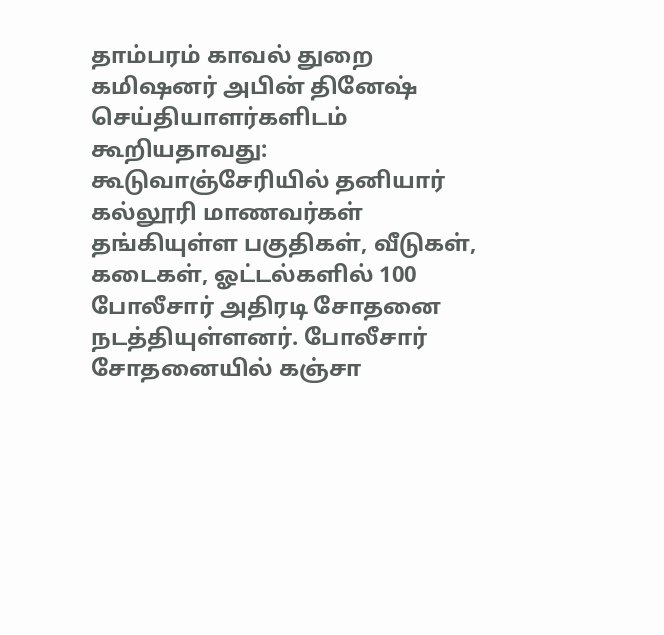தாம்பரம் காவல் துறை கமிஷனர் அபின் தினேஷ் செய்தியாளர்களிடம் கூறியதாவது: கூடுவாஞ்சேரியில் தனியார் கல்லூரி மாணவர்கள் தங்கியுள்ள பகுதிகள், வீடுகள், கடைகள், ஓட்டல்களில் 100 போலீசார் அதிரடி சோதனை நடத்தியுள்ளனர். போலீசார் சோதனையில் கஞ்சா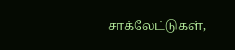சாக்லேட்டுகள்,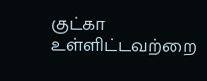குட்கா உள்ளிட்டவற்றை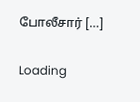போலீசார் […]

Loading